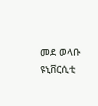መደ ወላቡ ዩኒቨርሲቲ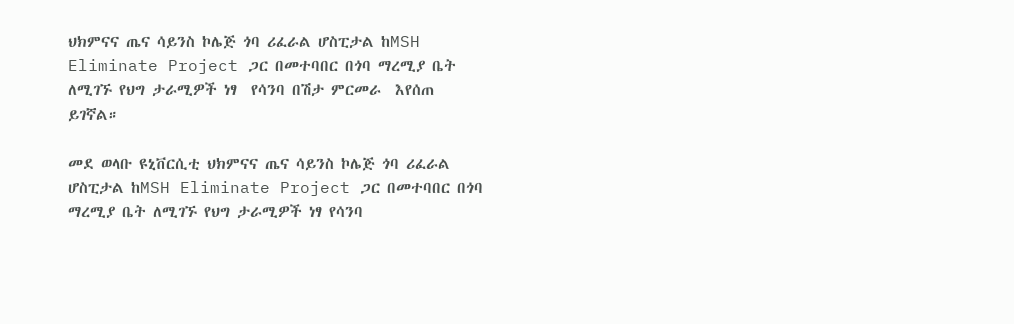ህክምናና ጤና ሳይንስ ኮሌጅ ጎባ ሪፈራል ሆስፒታል ከMSH Eliminate Project ጋር በመተባበር በጎባ ማረሚያ ቤት ለሚገኙ የህግ ታራሚዎች ነፃ  የሳንባ በሽታ ምርመራ  እየሰጠ ይገኛል።

መደ ወላቡ ዩኒቨርሲቲ ህክምናና ጤና ሳይንስ ኮሌጅ ጎባ ሪፈራል ሆስፒታል ከMSH Eliminate Project ጋር በመተባበር በጎባ ማረሚያ ቤት ለሚገኙ የህግ ታራሚዎች ነፃ የሳንባ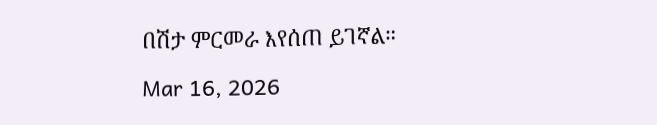በሽታ ምርመራ እየሰጠ ይገኛል።

Mar 16, 2026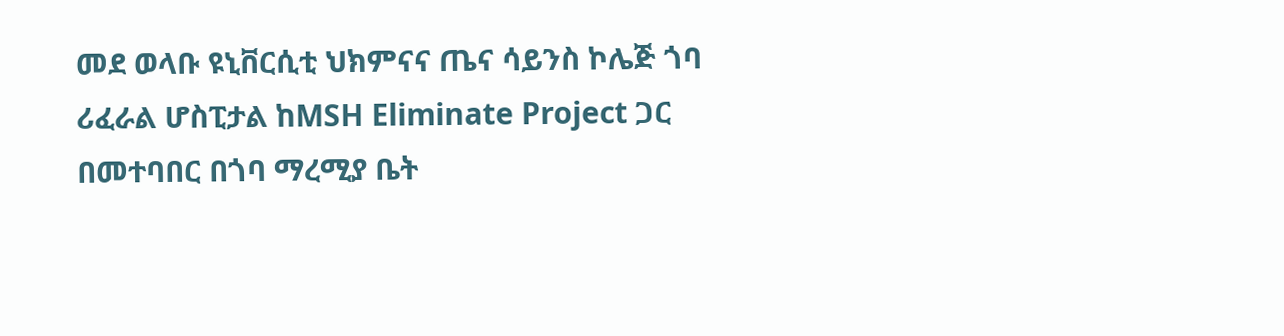መደ ወላቡ ዩኒቨርሲቲ ህክምናና ጤና ሳይንስ ኮሌጅ ጎባ ሪፈራል ሆስፒታል ከMSH Eliminate Project ጋር በመተባበር በጎባ ማረሚያ ቤት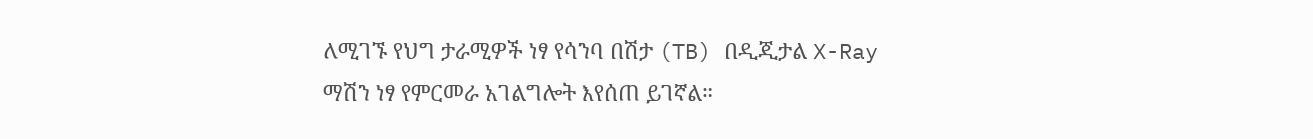ለሚገኙ የህግ ታራሚዎች ነፃ የሳንባ በሽታ (TB) በዲጂታል X-Ray ማሽን ነፃ የምርመራ አገልግሎት እየሰጠ ይገኛል።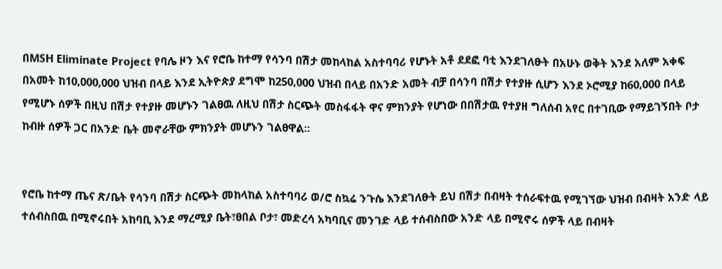በMSH Eliminate Project የባሌ ዞን እና የሮቤ ከተማ የሳንባ በሽታ መከላከል አስተባባሪ የሆኑት አቶ ደደፎ ባቲ እንደገለፁት በአሁኑ ወቅት እንደ አለም አቀፍ በአመት ከ10,000,000 ህዝብ በላይ እንደ ኢትዮጵያ ደግሞ ከ250,000 ህዝብ በላይ በአንድ አመት ብቻ በሳንባ በሽታ የተያዙ ሲሆን እንደ ኦሮሚያ ከ60,000 በላይ የሚሆኑ ሰዎች በዚህ በሽታ የተያዙ መሆኑን ገልፀዉ ለዚህ በሽታ ስርጭት መስፋፋት ዋና ምክንያት የሆነው በበሽታዉ የተያዘ ግለሰብ አየር በተገቢው የማይገኝበት ቦታ ከብዙ ሰዎች ጋር በአንድ ቤት መኖራቸው ምክንያት መሆኑን ገልፀዋል።


የሮቤ ከተማ ጤና ጽ/ቤት የሳንባ በሽታ ስርጭት መከላከል አስተባባሪ ወ/ሮ ስኳሬ ንጉሴ እንደገለፁት ይህ በሽታ በብዛት ተሰራፍተዉ የሚገኘው ህዝብ በብዛት አንድ ላይ ተሰብስበዉ በሚኖሩበት አከባቢ እንደ ማረሚያ ቤት፣ፀበል ቦታ፣ መድረሳ አካባቢና መንገድ ላይ ተሰብስበው አንድ ላይ በሚኖሩ ሰዎች ላይ በብዛት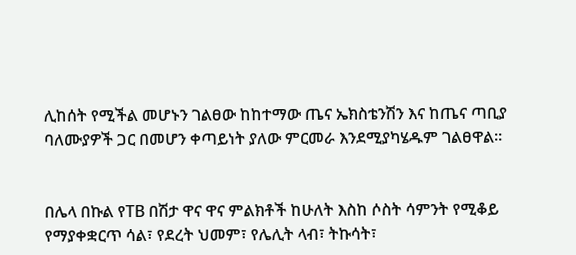ሊከሰት የሚችል መሆኑን ገልፀው ከከተማው ጤና ኤክስቴንሽን እና ከጤና ጣቢያ ባለሙያዎች ጋር በመሆን ቀጣይነት ያለው ምርመራ እንደሚያካሄዱም ገልፀዋል።


በሌላ በኩል የTB በሽታ ዋና ዋና ምልክቶች ከሁለት እስከ ሶስት ሳምንት የሚቆይ የማያቀቋርጥ ሳል፣ የደረት ህመም፣ የሌሊት ላብ፣ ትኩሳት፣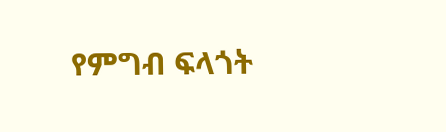የምግብ ፍላጎት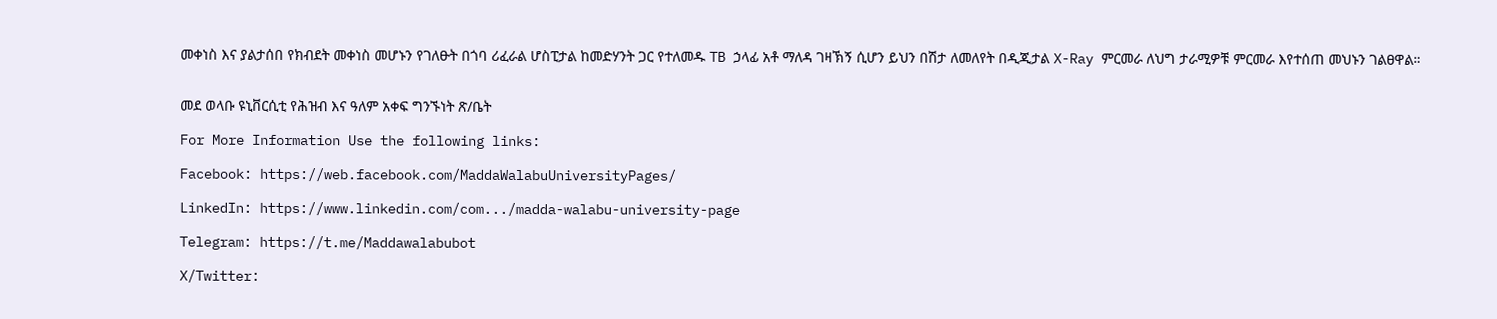መቀነስ እና ያልታሰበ የክብደት መቀነስ መሆኑን የገለፁት በጎባ ሪፈራል ሆስፒታል ከመድሃንት ጋር የተለመዱ TB ኃላፊ አቶ ማለዳ ገዛኽኝ ሲሆን ይህን በሽታ ለመለየት በዲጂታል X-Ray ምርመራ ለህግ ታራሚዎቹ ምርመራ እየተሰጠ መህኑን ገልፀዋል።


መደ ወላቡ ዩኒቨርሲቲ የሕዝብ እና ዓለም አቀፍ ግንኙነት ጽ/ቤት

For More Information Use the following links:

Facebook: https://web.facebook.com/MaddaWalabuUniversityPages/

LinkedIn: https://www.linkedin.com/com.../madda-walabu-university-page

Telegram: https://t.me/Maddawalabubot

X/Twitter: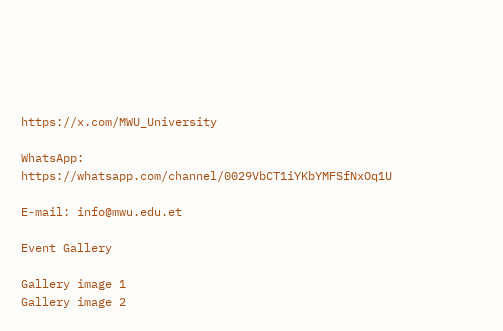https://x.com/MWU_University

WhatsApp: https://whatsapp.com/channel/0029VbCT1iYKbYMFSfNxOq1U

E-mail: info@mwu.edu.et

Event Gallery

Gallery image 1
Gallery image 2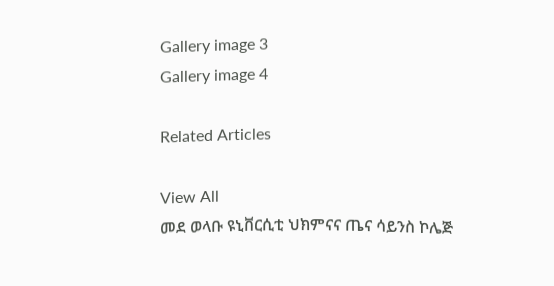Gallery image 3
Gallery image 4

Related Articles

View All
መደ ወላቡ ዩኒቨርሲቲ ህክምናና ጤና ሳይንስ ኮሌጅ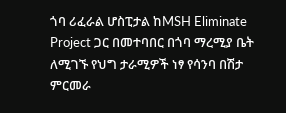ጎባ ሪፈራል ሆስፒታል ከMSH Eliminate Project ጋር በመተባበር በጎባ ማረሚያ ቤት ለሚገኙ የህግ ታራሚዎች ነፃ የሳንባ በሽታ ምርመራ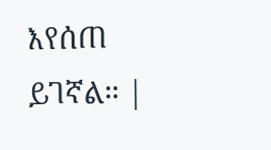እየሰጠ ይገኛል። |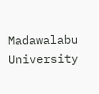Madawalabu University